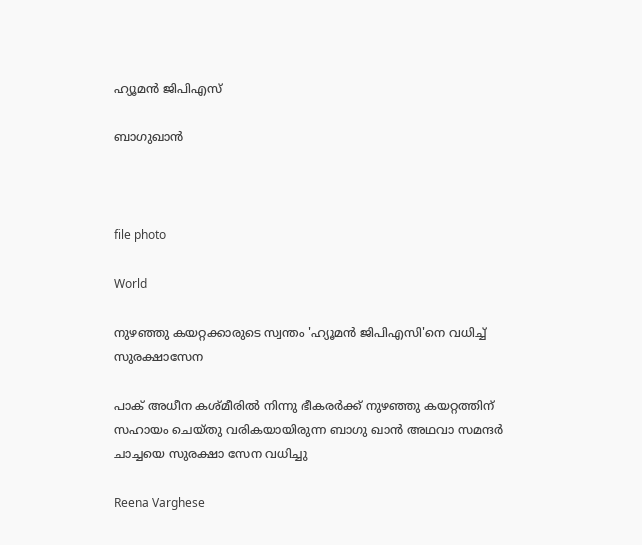ഹ്യൂമൻ ജിപിഎസ്

ബാഗുഖാൻ



file photo

World

നുഴഞ്ഞു കയറ്റക്കാരുടെ സ്വന്തം 'ഹ്യൂമൻ ജിപിഎസി'നെ വധിച്ച് സുരക്ഷാസേന

പാക് അധീന കശ്മീരിൽ നിന്നു ഭീകരർക്ക് നുഴഞ്ഞു കയറ്റത്തിന് സഹായം ചെയ്തു വരികയായിരുന്ന ബാഗു ഖാൻ അഥവാ സമന്ദർ ചാച്ചയെ സുരക്ഷാ സേന വധിച്ചു

Reena Varghese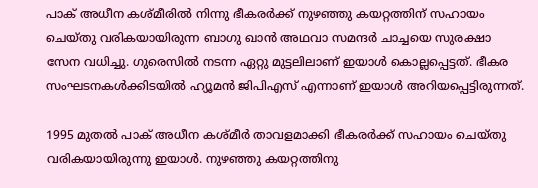പാക് അധീന കശ്മീരിൽ നിന്നു ഭീകരർക്ക് നുഴഞ്ഞു കയറ്റത്തിന് സഹായം ചെയ്തു വരികയായിരുന്ന ബാഗു ഖാൻ അഥവാ സമന്ദർ ചാച്ചയെ സുരക്ഷാ സേന വധിച്ചു. ഗുരെസിൽ നടന്ന ഏറ്റു മുട്ടലിലാണ് ഇയാൾ കൊല്ലപ്പെട്ടത്. ഭീകര സംഘടനകൾക്കിടയിൽ ഹ്യൂമൻ ജിപിഎസ് എന്നാണ് ഇയാൾ അറിയപ്പെട്ടിരുന്നത്.

1995 മുതൽ പാക് അധീന കശ്മീർ താവളമാക്കി ഭീകരർക്ക് സഹായം ചെയ്തു വരികയായിരുന്നു ഇയാൾ. നുഴഞ്ഞു കയറ്റത്തിനു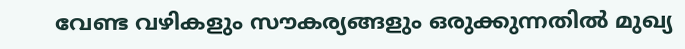വേണ്ട വഴികളും സൗകര്യങ്ങളും ഒരുക്കുന്നതിൽ മുഖ്യ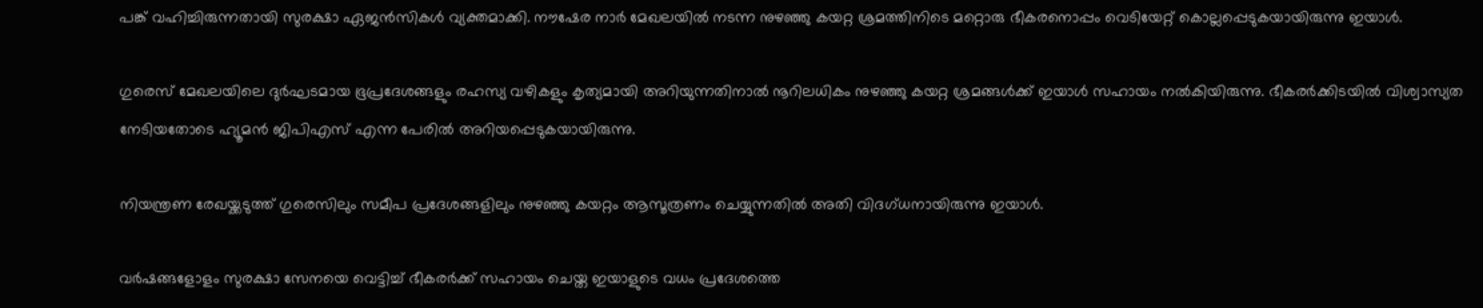പങ്ക് വഹിച്ചിരുന്നതായി സുരക്ഷാ ഏജൻസികൾ വ്യക്തമാക്കി. നൗഷേര നാർ മേഖലയിൽ നടന്ന നുഴഞ്ഞു കയറ്റ ശ്രമത്തിനിടെ മറ്റൊരു ഭീകരനൊപ്പം വെടിയേറ്റ് കൊല്ലപ്പെടുകയായിരുന്നു ഇയാൾ.

ഗുരെസ് മേഖലയിലെ ദുർഘടമായ ഭൂപ്രദേശങ്ങളും രഹസ്യ വഴികളും കൃത്യമായി അറിയുന്നതിനാൽ നൂറിലധികം നുഴഞ്ഞു കയറ്റ ശ്രമങ്ങൾക്ക് ഇയാൾ സഹായം നൽകിയിരുന്നു. ഭീകരർക്കിടയിൽ വിശ്വാസ്യത നേടിയതോടെ ഹ്യൂമൻ ജിപിഎസ് എന്ന പേരിൽ അറിയപ്പെടുകയായിരുന്നു.

നിയന്ത്രണ രേഖയ്ക്കടുത്ത് ഗുരെസിലും സമീപ പ്രദേശങ്ങളിലും നുഴഞ്ഞു കയറ്റം ആസൂത്രണം ചെയ്യുന്നതിൽ അതി വിദഗ്ധനായിരുന്നു ഇയാൾ.

വർഷങ്ങളോളം സുരക്ഷാ സേനയെ വെട്ടിച്ച് ഭീകരർക്ക് സഹായം ചെയ്ത ഇയാളുടെ വധം പ്രദേശത്തെ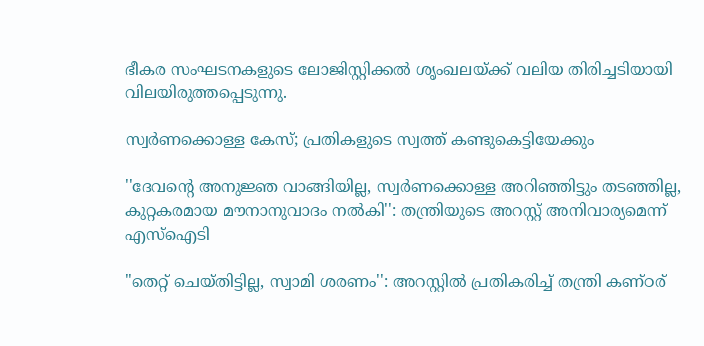ഭീകര സംഘടനകളുടെ ലോജിസ്റ്റിക്കൽ ശൃംഖലയ്ക്ക് വലിയ തിരിച്ചടിയായി വിലയിരുത്തപ്പെടുന്നു.

സ്വർണക്കൊള്ള കേസ്; പ്രതികളുടെ സ്വത്ത് കണ്ടുകെട്ടിയേക്കും

''ദേവന്‍റെ അനുജ്ഞ വാങ്ങിയില്ല, സ്വർണക്കൊള്ള അറിഞ്ഞിട്ടും തടഞ്ഞില്ല, കുറ്റകരമായ മൗനാനുവാദം നല്‍കി'': തന്ത്രിയുടെ അറസ്റ്റ് അനിവാര്യമെന്ന് എസ്ഐടി

"തെറ്റ് ചെയ്തിട്ടില്ല, സ്വാമി ശരണം'': അറസ്റ്റിൽ പ്രതികരിച്ച് തന്ത്രി കണ്ഠര്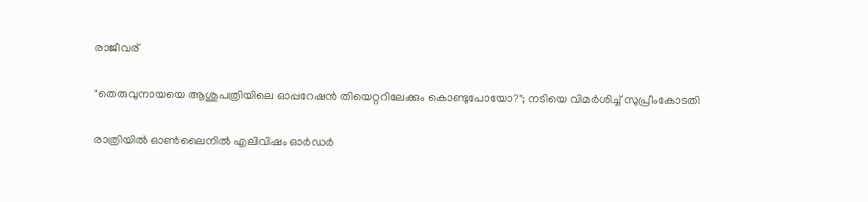രാജീവര്

"തെരുവുനായയെ ആശുപത്രിയിലെ ഓപ്പറേഷൻ തിയെറ്ററിലേക്കും കൊണ്ടുപോയോ?"; നടിയെ വിമർശിച്ച് സുപ്രീംകോടതി

രാത്രിയിൽ ഓൺലൈനിൽ എലിവിഷം ഓർഡർ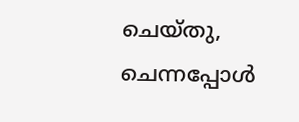ചെയ്തു, ചെന്നപ്പോൾ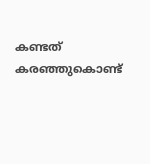കണ്ടത് കരഞ്ഞുകൊണ്ട്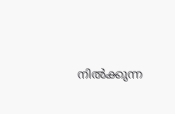നിൽക്കുന്ന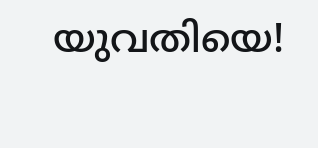യുവതിയെ!